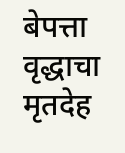बेपत्ता वृद्धाचा मृतदेह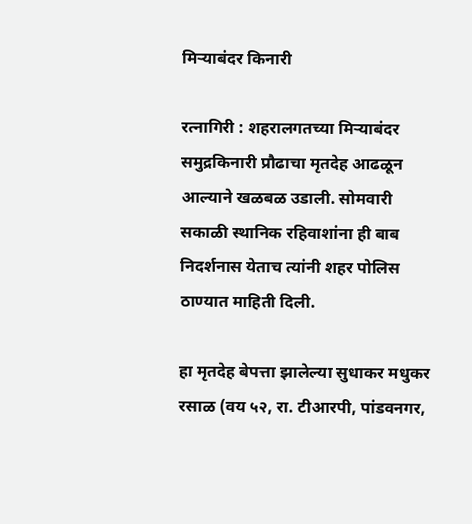मिऱ्याबंदर किनारी

रत्नागिरी : शहरालगतच्या मिऱ्याबंदर समुद्रकिनारी प्रौढाचा मृतदेह आढळून आल्याने खळबळ उडाली. सोमवारी सकाळी स्थानिक रहिवाशांना ही बाब निदर्शनास येताच त्यांनी शहर पोलिस ठाण्यात माहिती दिली.

हा मृतदेह बेपत्ता झालेल्या सुधाकर मधुकर रसाळ (वय ५२, रा. टीआरपी, पांडवनगर,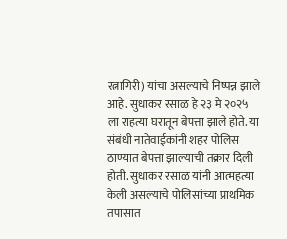रत्नागिरी) यांचा असल्याचे निष्पन्न झाले आहे. सुधाकर रसाळ हे २३ मे २०२५ ला राहत्या घरातून बेपत्ता झाले होते. या संबंधी नातेवाईकांनी शहर पोलिस ठाण्यात बेपत्ता झाल्याची तक्रार दिली होती. सुधाकर रसाळ यांनी आत्महत्या केली असल्याचे पोलिसांच्या प्राथमिक तपासात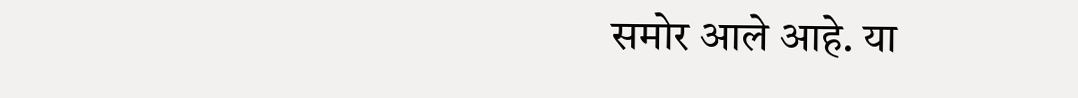समोर आले आहे. या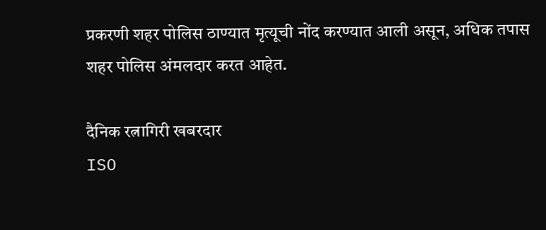प्रकरणी शहर पोलिस ठाण्यात मृत्यूची नोंद करण्यात आली असून, अधिक तपास शहर पोलिस अंमलदार करत आहेत.

दैनिक रत्नागिरी खबरदार
ISO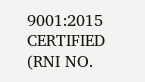9001:2015 CERTIFIED
(RNI NO.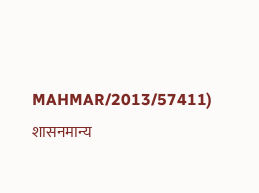MAHMAR/2013/57411)
शासनमान्य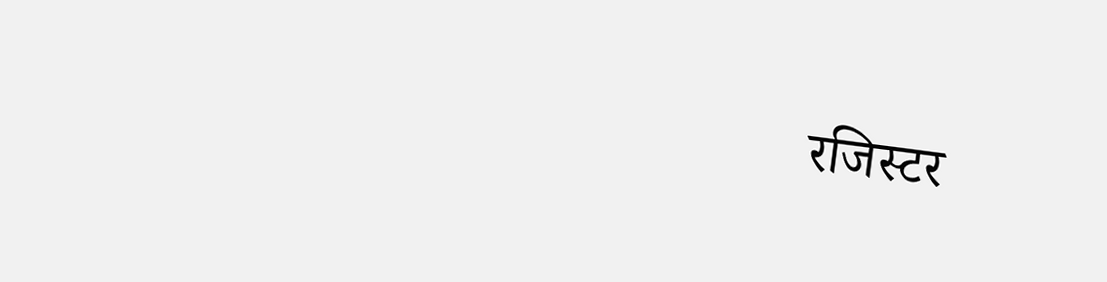रजिस्टर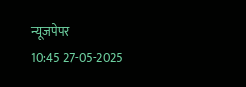न्यूजपेपर
10:45 27-05-2025